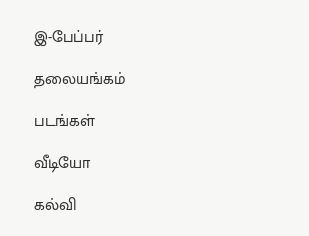இ-பேப்பர்

தலையங்கம்

படங்கள்

வீடியோ

கல்வி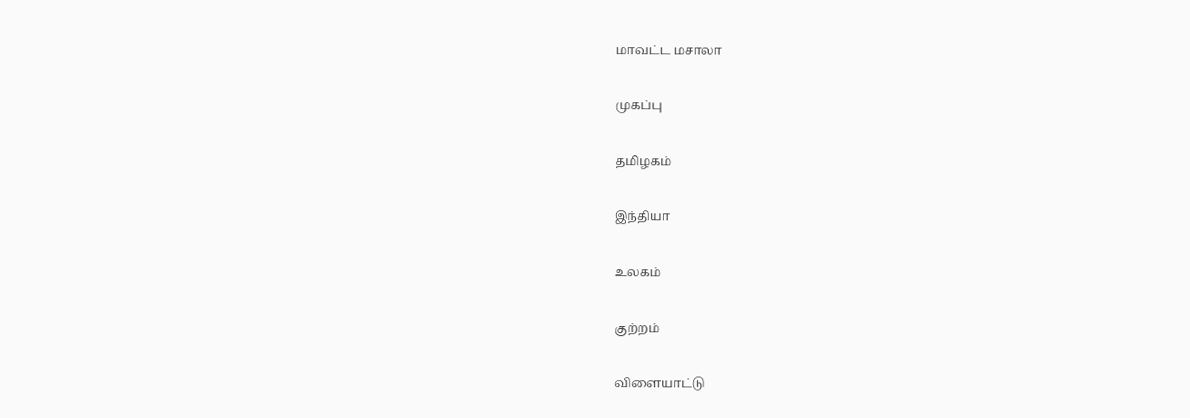மாவட்ட மசாலா

முகப்பு

தமிழகம்

இந்தியா

உலகம்

குற்றம்

விளையாட்டு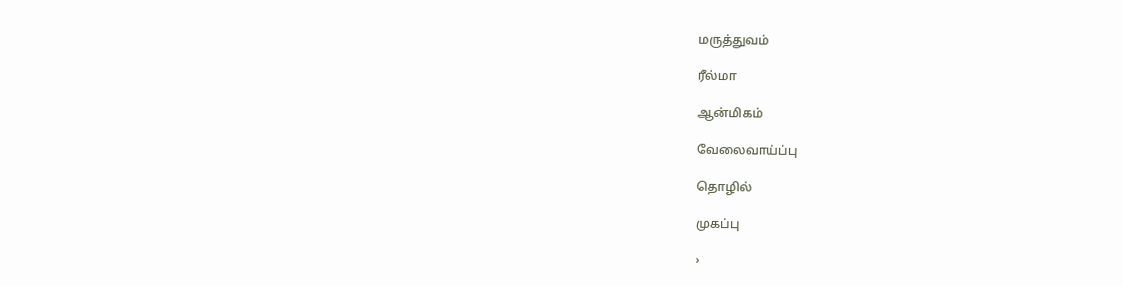மருத்துவம்

ரீல்மா

ஆன்மிகம்

வேலைவாய்ப்பு

தொழில்

முகப்பு

›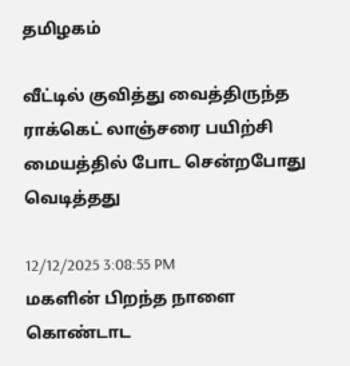தமிழகம்

வீட்டில் குவித்து வைத்திருந்த ராக்கெட் லாஞ்சரை பயிற்சி மையத்தில் போட சென்றபோது வெடித்தது

12/12/2025 3:08:55 PM
மகளின் பிறந்த நாளை கொண்டாட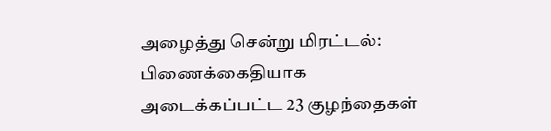அழைத்து சென்று மிரட்டல்: பிணைக்கைதியாக அடைக்கப்பட்ட 23 குழந்தைகள்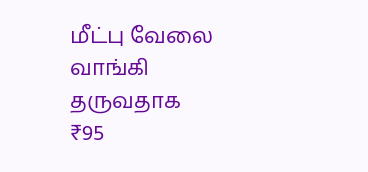மீட்பு வேலை வாங்கி தருவதாக ₹95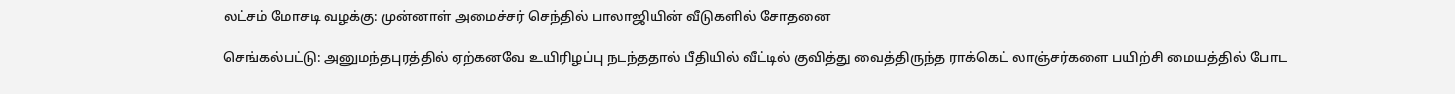லட்சம் மோசடி வழக்கு: முன்னாள் அமைச்சர் செந்தில் பாலாஜியின் வீடுகளில் சோதனை

செங்கல்பட்டு: அனுமந்தபுரத்தில் ஏற்கனவே உயிரிழப்பு நடந்ததால் பீதியில் வீட்டில் குவித்து வைத்திருந்த ராக்கெட் லாஞ்சர்களை பயிற்சி மையத்தில் போட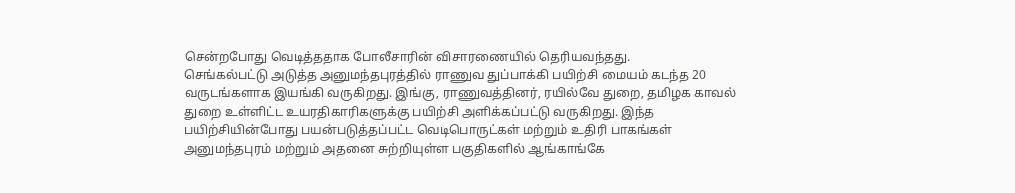சென்றபோது வெடித்ததாக போலீசாரின் விசாரணையில் தெரியவந்தது.
செங்கல்பட்டு அடுத்த அனுமந்தபுரத்தில் ராணுவ துப்பாக்கி பயிற்சி மையம் கடந்த 20 வருடங்களாக இயங்கி வருகிறது. இங்கு, ராணுவத்தினர், ரயில்வே துறை, தமிழக காவல் துறை உள்ளிட்ட உயரதிகாரிகளுக்கு பயிற்சி அளிக்கப்பட்டு வருகிறது. இந்த பயிற்சியின்போது பயன்படுத்தப்பட்ட வெடிபொருட்கள் மற்றும் உதிரி பாகங்கள்  அனுமந்தபுரம் மற்றும் அதனை சுற்றியுள்ள பகுதிகளில் ஆங்காங்கே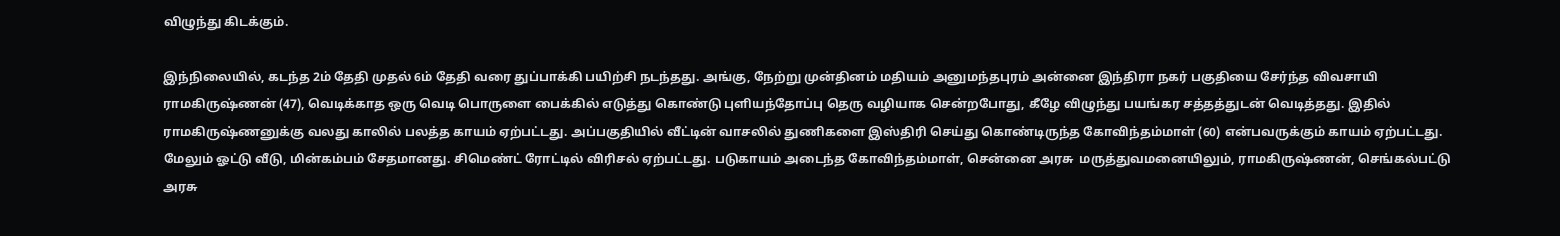விழுந்து கிடக்கும்.

இந்நிலையில், கடந்த 2ம் தேதி முதல் 6ம் தேதி வரை துப்பாக்கி பயிற்சி நடந்தது. அங்கு, நேற்று முன்தினம் மதியம் அனுமந்தபுரம் அன்னை இந்திரா நகர் பகுதியை சேர்ந்த விவசாயி ராமகிருஷ்ணன் (47), வெடிக்காத ஒரு வெடி பொருளை பைக்கில் எடுத்து கொண்டு புளியந்தோப்பு தெரு வழியாக சென்றபோது, கீழே விழுந்து பயங்கர சத்தத்துடன் வெடித்தது. இதில் ராமகிருஷ்ணனுக்கு வலது காலில் பலத்த காயம் ஏற்பட்டது. அப்பகுதியில் வீட்டின் வாசலில் துணிகளை இஸ்திரி செய்து கொண்டிருந்த கோவிந்தம்மாள் (60) என்பவருக்கும் காயம் ஏற்பட்டது. மேலும் ஓட்டு வீடு, மின்கம்பம் சேதமானது. சிமெண்ட் ரோட்டில் விரிசல் ஏற்பட்டது. படுகாயம் அடைந்த கோவிந்தம்மாள், சென்னை அரசு  மருத்துவமனையிலும், ராமகிருஷ்ணன், செங்கல்பட்டு அரசு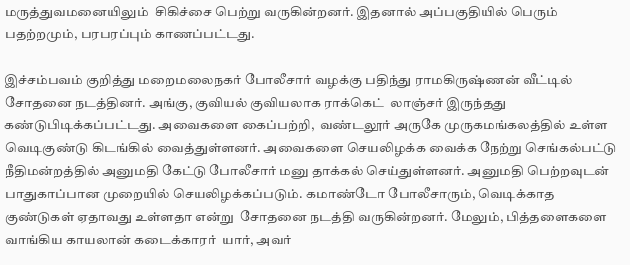மருத்துவமனையிலும்  சிகிச்சை பெற்று வருகின்றனர். இதனால் அப்பகுதியில் பெரும் பதற்றமும், பரபரப்பும் காணப்பட்டது.

இச்சம்பவம் குறித்து மறைமலைநகர் போலீசார் வழக்கு பதிந்து ராமகிருஷ்ணன் வீட்டில் சோதனை நடத்தினர். அங்கு, குவியல் குவியலாக ராக்கெட்  லாஞ்சர் இருந்தது கண்டுபிடிக்கப்பட்டது. அவைகளை கைப்பற்றி,  வண்டலூர் அருகே முருகமங்கலத்தில் உள்ள வெடிகுண்டு கிடங்கில் வைத்துள்ளனர். அவைகளை செயலிழக்க வைக்க நேற்று செங்கல்பட்டு நீதிமன்றத்தில் அனுமதி கேட்டு போலீசார் மனு தாக்கல் செய்துள்ளனர். அனுமதி பெற்றவுடன் பாதுகாப்பான முறையில் செயலிழக்கப்படும். கமாண்டோ போலீசாரும், வெடிக்காத குண்டுகள் ஏதாவது உள்ளதா என்று  சோதனை நடத்தி வருகின்றனர். மேலும், பித்தளைகளை வாங்கிய காயலான் கடைக்காரர்  யார், அவர்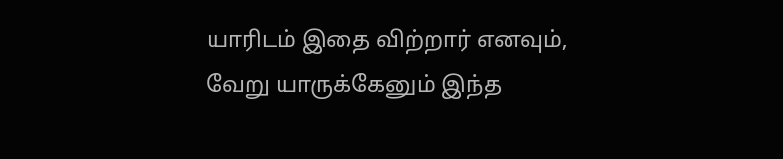யாரிடம் இதை விற்றார் எனவும், வேறு யாருக்கேனும் இந்த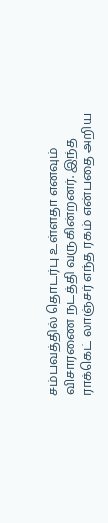சம்பவத்தில் தொடர்பு உள்ளதா எனவும் விசாரணை நடத்தி வருகின்றனர். இந்த ராக்கெட் லாஞ்சர் எந்த ரகம் என்பதை அறிய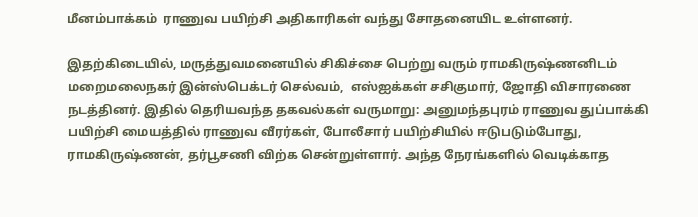மீனம்பாக்கம்  ராணுவ பயிற்சி அதிகாரிகள் வந்து சோதனையிட உள்ளனர்.

இதற்கிடையில், மருத்துவமனையில் சிகிச்சை பெற்று வரும் ராமகிருஷ்ணனிடம் மறைமலைநகர் இன்ஸ்பெக்டர் செல்வம்,  எஸ்ஐக்கள் சசிகுமார், ஜோதி விசாரணை நடத்தினர். இதில் தெரியவந்த தகவல்கள் வருமாறு: அனுமந்தபுரம் ராணுவ துப்பாக்கி பயிற்சி மையத்தில் ராணுவ வீரர்கள், போலீசார் பயிற்சியில் ஈடுபடும்போது, ராமகிருஷ்ணன், தர்பூசணி விற்க சென்றுள்ளார். அந்த நேரங்களில் வெடிக்காத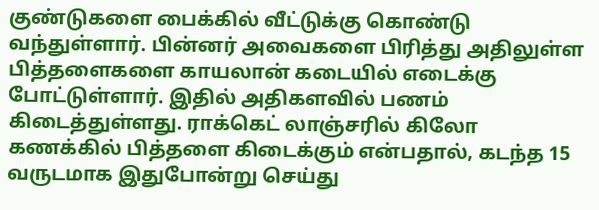குண்டுகளை பைக்கில் வீட்டுக்கு கொண்டு வந்துள்ளார். பின்னர் அவைகளை பிரித்து அதிலுள்ள பித்தளைகளை காயலான் கடையில் எடைக்கு போட்டுள்ளார். இதில் அதிகளவில் பணம் கிடைத்துள்ளது. ராக்கெட் லாஞ்சரில் கிலோ கணக்கில் பித்தளை கிடைக்கும் என்பதால், கடந்த 15 வருடமாக இதுபோன்று செய்து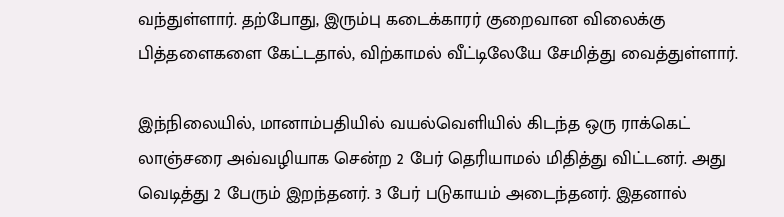வந்துள்ளார். தற்போது, இரும்பு கடைக்காரர் குறைவான விலைக்கு பித்தளைகளை கேட்டதால், விற்காமல் வீட்டிலேயே சேமித்து வைத்துள்ளார்.

இந்நிலையில், மானாம்பதியில் வயல்வெளியில் கிடந்த ஒரு ராக்கெட் லாஞ்சரை அவ்வழியாக சென்ற 2 பேர் தெரியாமல் மிதித்து விட்டனர். அது வெடித்து 2 பேரும் இறந்தனர். 3 பேர் படுகாயம் அடைந்தனர். இதனால்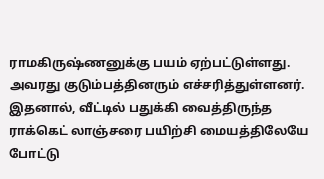ராமகிருஷ்ணனுக்கு பயம் ஏற்பட்டுள்ளது. அவரது குடும்பத்தினரும் எச்சரித்துள்ளனர். இதனால், வீட்டில் பதுக்கி வைத்திருந்த ராக்கெட் லாஞ்சரை பயிற்சி மையத்திலேயே போட்டு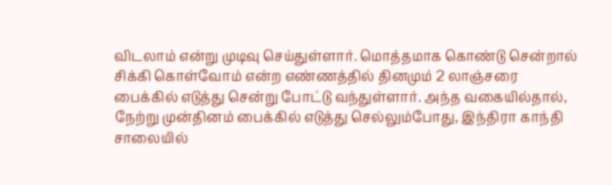விடலாம் என்று முடிவு செய்துள்ளார். மொத்தமாக கொண்டு சென்றால் சிக்கி கொள்வோம் என்ற எண்ணத்தில் தினமும் 2 லாஞ்சரை பைக்கில் எடுத்து சென்று போட்டு வந்துள்ளார். அந்த வகையில்தால், நேற்று முன்தினம் பைக்கில் எடுத்து செல்லும்போது, இந்திரா காந்தி சாலையில்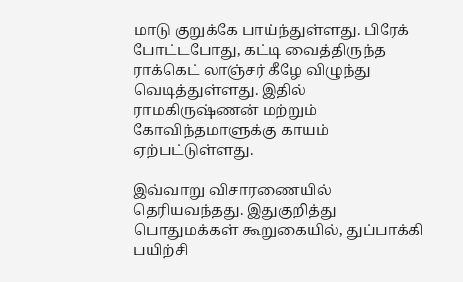மாடு குறுக்கே பாய்ந்துள்ளது. பிரேக் போட்டபோது, கட்டி வைத்திருந்த ராக்கெட் லாஞ்சர் கீழே விழுந்து வெடித்துள்ளது. இதில் ராமகிருஷ்ணன் மற்றும் கோவிந்தமாளுக்கு காயம் ஏற்பட்டுள்ளது.

இவ்வாறு விசாரணையில் தெரியவந்தது. இதுகுறித்து பொதுமக்கள் கூறுகையில், துப்பாக்கி பயிற்சி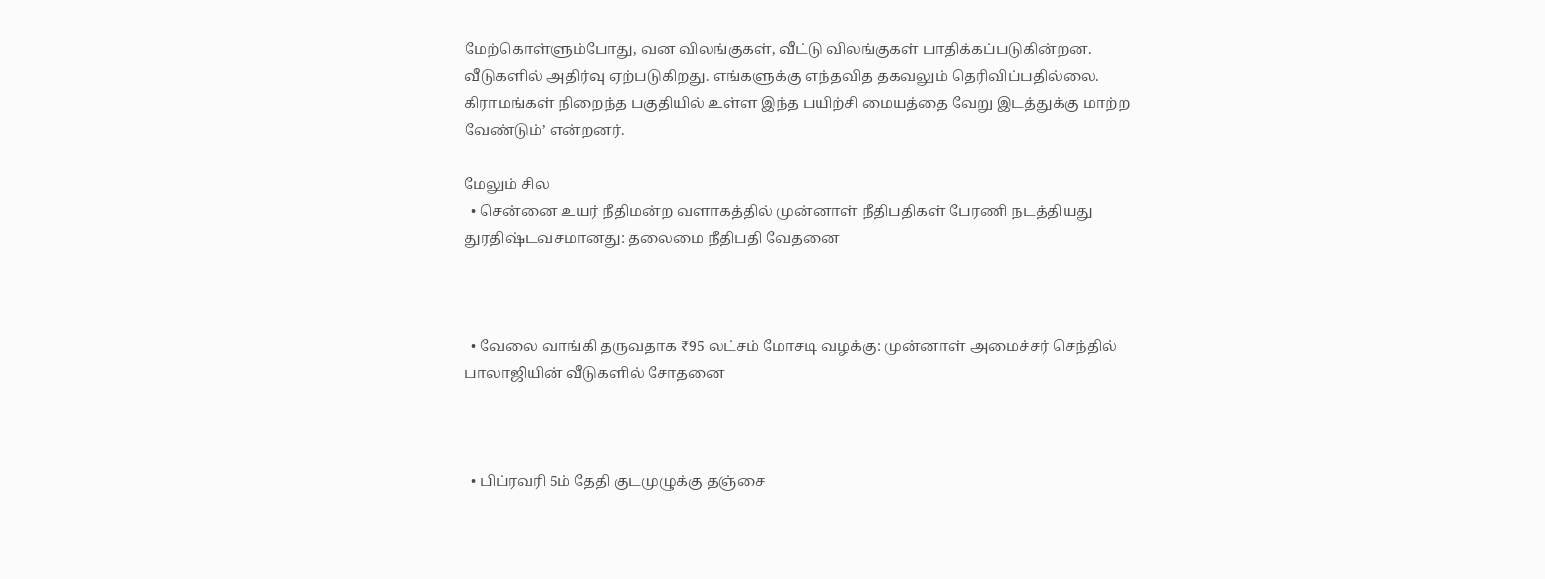மேற்கொள்ளும்போது, வன விலங்குகள், வீட்டு விலங்குகள் பாதிக்கப்படுகின்றன. வீடுகளில் அதிர்வு ஏற்படுகிறது. எங்களுக்கு எந்தவித தகவலும் தெரிவிப்பதில்லை. கிராமங்கள் நிறைந்த பகுதியில் உள்ள இந்த பயிற்சி மையத்தை வேறு இடத்துக்கு மாற்ற வேண்டும்’ என்றனர்.

மேலும் சில
  • சென்னை உயர் நீதிமன்ற வளாகத்தில் முன்னாள் நீதிபதிகள் பேரணி நடத்தியது துரதிஷ்டவசமானது: தலைமை நீதிபதி வேதனை



  • வேலை வாங்கி தருவதாக ₹95 லட்சம் மோசடி வழக்கு: முன்னாள் அமைச்சர் செந்தில் பாலாஜியின் வீடுகளில் சோதனை



  • பிப்ரவரி 5ம் தேதி குடமுழுக்கு தஞ்சை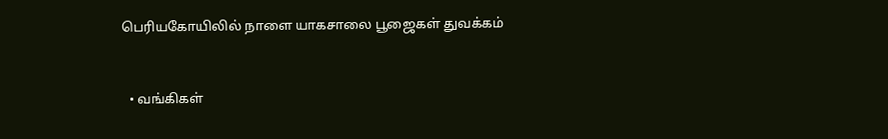பெரியகோயிலில் நாளை யாகசாலை பூஜைகள் துவக்கம்



  • வங்கிகள்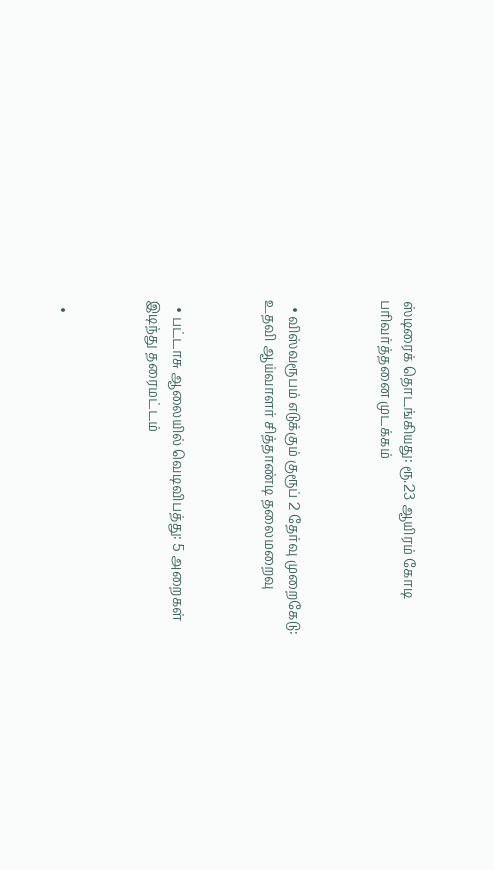ஸ்டிரைக் தொடங்கியது: ரூ.23 ஆயிரம் கோடி பரிவர்த்தனை முடக்கம்



  • விஸ்வரூபம் எடுக்கும் குரூப் 2 தேர்வு முறைகேடு: உதவி ஆய்வாளர் சித்தாண்டி தலைமறைவு



  • பட்டாசு ஆலையில் வெடிவிபத்து: 5 அறைகள் இடிந்து தரைமட்டம்



  •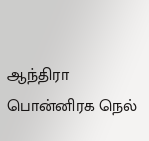ஆந்திரா பொன்னிரக நெல்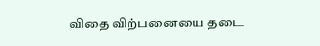விதை விற்பனையை தடை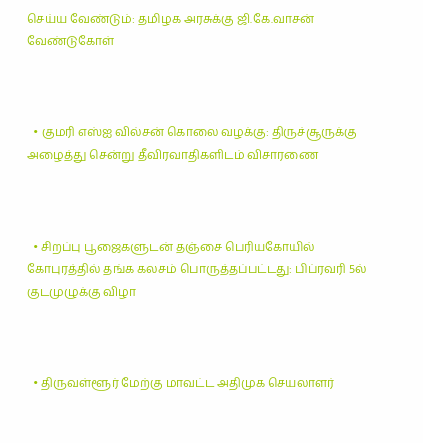செய்ய வேண்டும்: தமிழக அரசுக்கு ஜி.கே.வாசன் வேண்டுகோள்



  • குமரி எஸ்ஐ வில்சன் கொலை வழக்கு: திருச்சூருக்கு அழைத்து சென்று தீவிரவாதிகளிடம் விசாரணை



  • சிறப்பு பூஜைகளுடன் தஞ்சை பெரியகோயில் கோபுரத்தில் தங்க கலசம் பொருத்தப்பட்டது: பிப்ரவரி 5ல் குடமுழுக்கு விழா



  • திருவள்ளூர் மேற்கு மாவட்ட அதிமுக செயலாளர்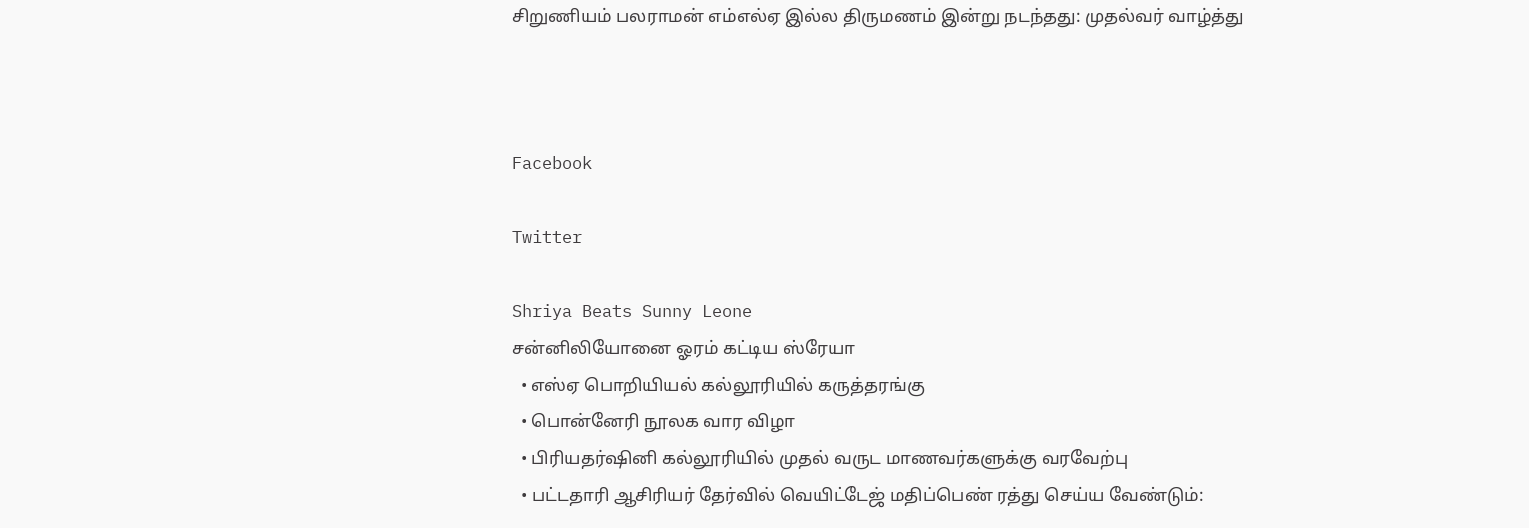சிறுணியம் பலராமன் எம்எல்ஏ இல்ல திருமணம் இன்று நடந்தது: முதல்வர் வாழ்த்து



Facebook

Twitter

Shriya Beats Sunny Leone
சன்னிலியோனை ஓரம் கட்டிய ஸ்ரேயா
  • எஸ்ஏ பொறியியல் கல்லூரியில் கருத்தரங்கு
  • பொன்னேரி நூலக வார விழா
  • பிரியதர்ஷினி கல்லூரியில் முதல் வருட மாணவர்களுக்கு வரவேற்பு
  • பட்டதாரி ஆசிரியர் தேர்வில் வெயிட்டேஜ் மதிப்பெண் ரத்து செய்ய வேண்டும்: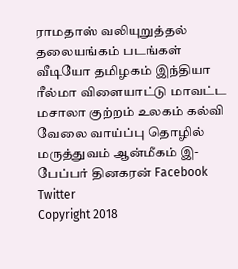ராமதாஸ் வலியுறுத்தல்
தலையங்கம் படங்கள் வீடியோ தமிழகம் இந்தியா ரீல்மா விளையாட்டு மாவட்ட மசாலா குற்றம் உலகம் கல்வி வேலை வாய்ப்பு தொழில் மருத்துவம் ஆன்மீகம் இ-பேப்பர் தினகரன் Facebook Twitter
Copyright 2018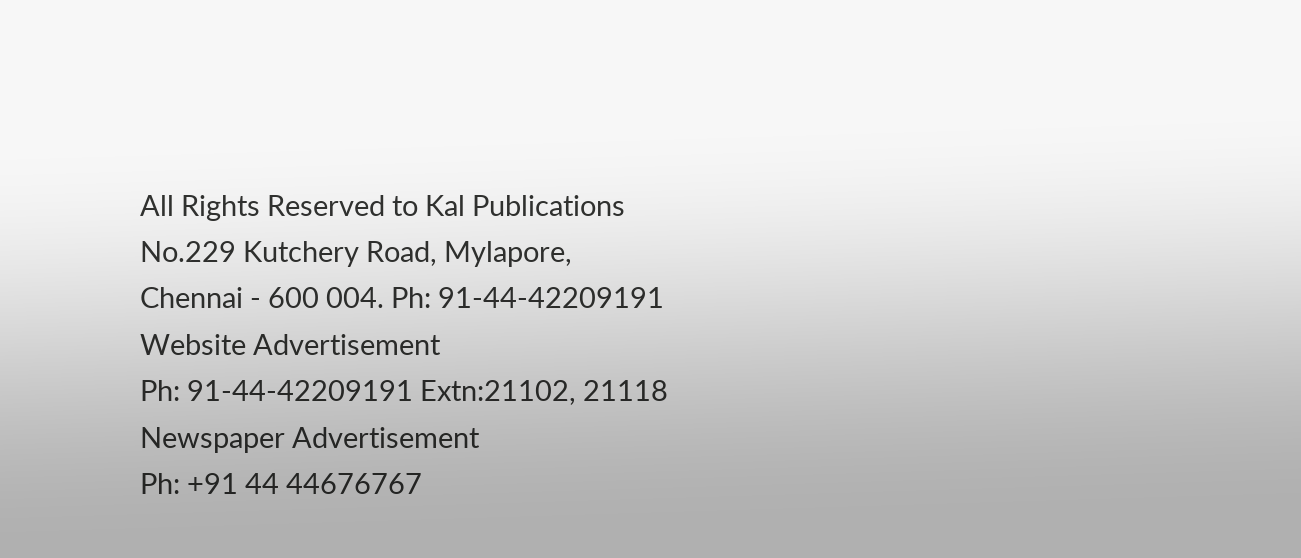All Rights Reserved to Kal Publications
No.229 Kutchery Road, Mylapore, Chennai - 600 004. Ph: 91-44-42209191
Website Advertisement
Ph: 91-44-42209191 Extn:21102, 21118
Newspaper Advertisement
Ph: +91 44 44676767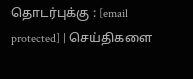தொடர்புக்கு : [email protected] | செய்திகளை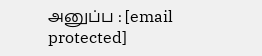அனுப்ப : [email protected]